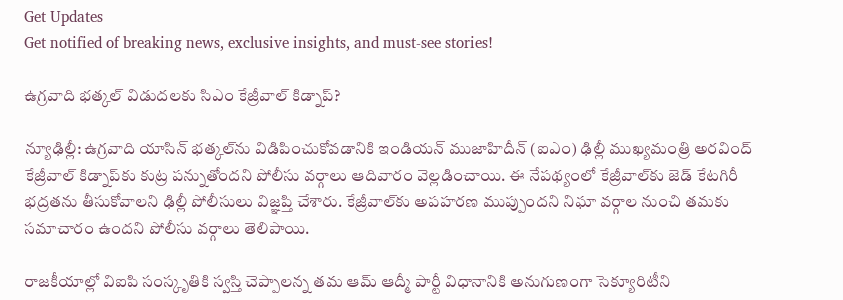Get Updates
Get notified of breaking news, exclusive insights, and must-see stories!

ఉగ్రవాది భత్కల్ విడుదలకు సిఎం కేజ్రీవాల్ కిడ్నాప్?

న్యూఢిల్లీ: ఉగ్రవాది యాసిన్ భత్కల్‌ను విడిపించుకోవడానికి ఇండియన్ ముజాహిదీన్ (ఐఎం) ఢిల్లీ ముఖ్యమంత్రి అరవింద్ కేజ్రీవాల్ కిడ్నాప్‌కు కుట్ర పన్నుతోందని పోలీసు వర్గాలు ఆదివారం వెల్లడించాయి. ఈ నేపథ్యంలో కేజ్రీవాల్‌కు జెడ్ కేటగిరీ భద్రతను తీసుకోవాలని ఢిల్లీ పోలీసులు విజ్ఞప్తి చేశారు. కేజ్రీవాల్‌కు అపహరణ ముప్పుందని నిఘా వర్గాల నుంచి తమకు సమాచారం ఉందని పోలీసు వర్గాలు తెలిపాయి.

రాజకీయాల్లో విఐపి సంస్కృతికి స్వస్తి చెప్పాలన్న తమ ఆమ్ ఆద్మీ పార్టీ విధానానికి అనుగుణంగా సెక్యూరిటీని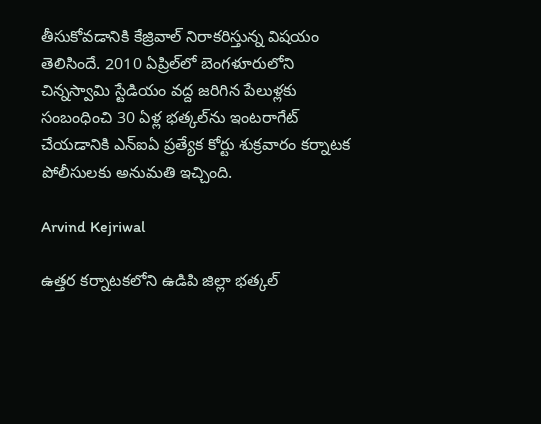తీసుకోవడానికి కేజ్రివాల్ నిరాకరిస్తున్న విషయం తెలిసిందే. 2010 ఏప్రిల్‌లో బెంగళూరులోని చిన్నస్వామి స్టేడియం వద్ద జరిగిన పేలుళ్లకు సంబంధించి 30 ఏళ్ల భత్కల్‌ను ఇంటరాగేట్ చేయడానికి ఎన్‌ఐఏ ప్రత్యేక కోర్టు శుక్రవారం కర్నాటక పోలీసులకు అనుమతి ఇచ్చింది.

Arvind Kejriwal

ఉత్తర కర్నాటకలోని ఉడిపి జిల్లా భత్కల్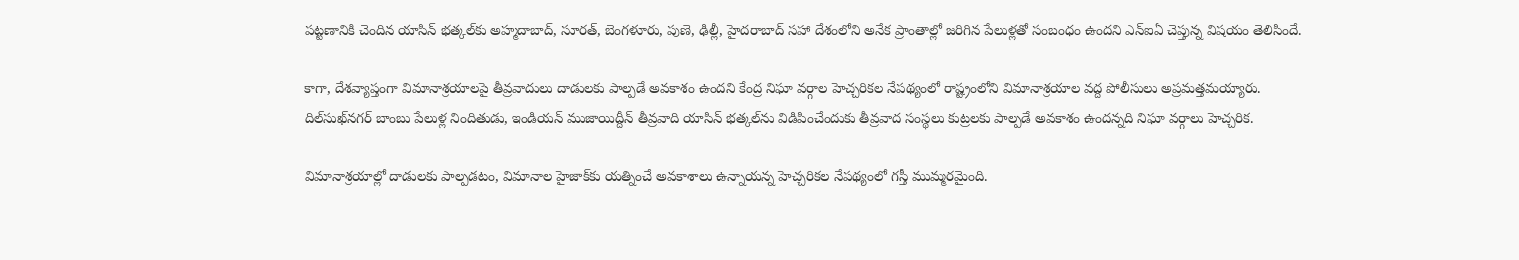పట్టణానికి చెందిన యాసిన్ భత్కల్‌కు అహ్మదాబాద్, సూరత్, బెంగళూరు, పుణె, ఢిల్లీ, హైదరాబాద్ సహా దేశంలోని అనేక ప్రాంతాల్లో జరిగిన పేలుళ్లతో సంబంధం ఉందని ఎన్‌ఐఏ చెప్తున్న విషయం తెలిసిందే.

కాగా, దేశవ్యాప్తంగా విమానాశ్రయాలపై తీవ్రవాదులు దాడులకు పాల్పడే అవకాశం ఉందని కేంద్ర నిఘా వర్గాల హెచ్చరికల నేపథ్యంలో రాష్ట్రంలోని విమానాశ్రయాల వద్ద పోలీసులు అప్రమత్తమయ్యారు. దిల్‌సుఖ్‌నగర్ బాంబు పేలుళ్ల నిందితుడు, ఇండియన్ ముజాయిద్దీన్ తీవ్రవాది యాసిన్ భత్కల్‌ను విడిపించేందుకు తీవ్రవాద సంస్థలు కుట్రలకు పాల్పడే అవకాశం ఉందన్నది నిఘా వర్గాలు హెచ్చరిక.

విమానాశ్రయాల్లో దాడులకు పాల్పడటం, విమానాల హైజాక్‌కు యత్నించే అవకాశాలు ఉన్నాయన్న హెచ్చరికల నేపథ్యంలో గస్తీ ముమ్మరమైంది.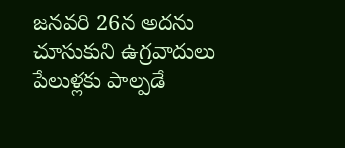జనవరి 26న అదను చూసుకుని ఉగ్రవాదులు పేలుళ్లకు పాల్పడే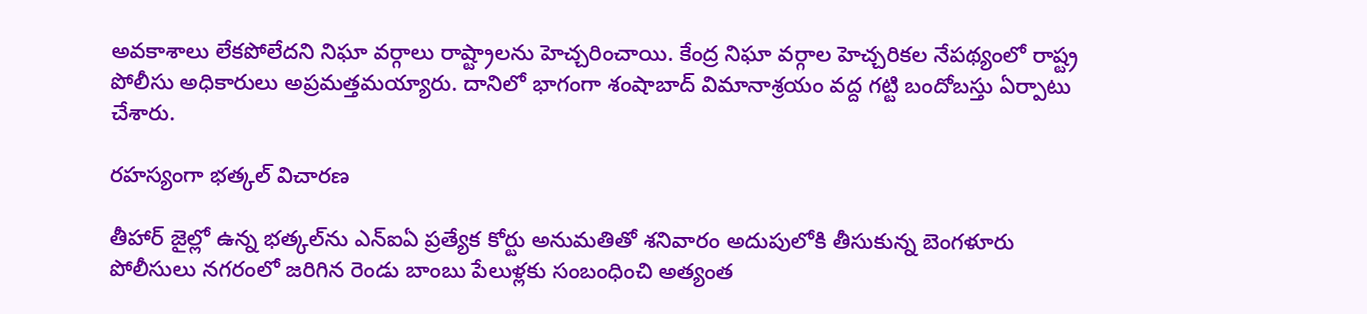అవకాశాలు లేకపోలేదని నిఘా వర్గాలు రాష్ట్రాలను హెచ్చరించాయి. కేంద్ర నిఘా వర్గాల హెచ్చరికల నేపథ్యంలో రాష్ట్ర పోలీసు అధికారులు అప్రమత్తమయ్యారు. దానిలో భాగంగా శంషాబాద్ విమానాశ్రయం వద్ద గట్టి బందోబస్తు ఏర్పాటు చేశారు.

రహస్యంగా భత్కల్ విచారణ

తీహార్ జైల్లో ఉన్న భత్కల్‌ను ఎన్ఐఏ ప్రత్యేక కోర్టు అనుమతితో శనివారం అదుపులోకి తీసుకున్న బెంగళూరు పోలీసులు నగరంలో జరిగిన రెండు బాంబు పేలుళ్లకు సంబంధించి అత్యంత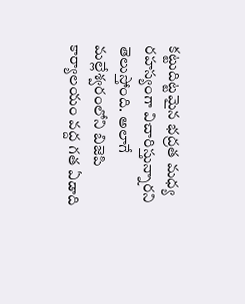కట్టుదిట్టమైన భద్రత మధ్య రహస్యంగా విచారిస్తున్నారని తెలుస్తోంది. అలాగే మల్లేశ్వరంలోని బిజెపి కార్యాలయం వద్ద గత ఏడాది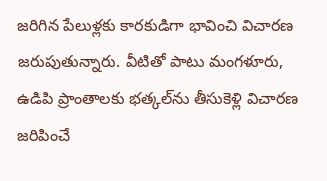జరిగిన పేలుళ్లకు కారకుడిగా భావించి విచారణ జరుపుతున్నారు. వీటితో పాటు మంగళూరు, ఉడిపి ప్రాంతాలకు భత్కల్‌ను తీసుకెళ్లి విచారణ జరిపించే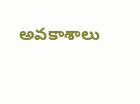అవకాశాలు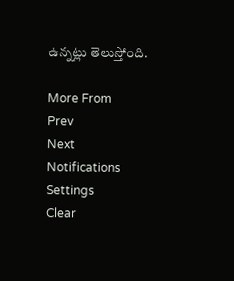ఉన్నట్లు తెలుస్తోంది.

More From
Prev
Next
Notifications
Settings
Clear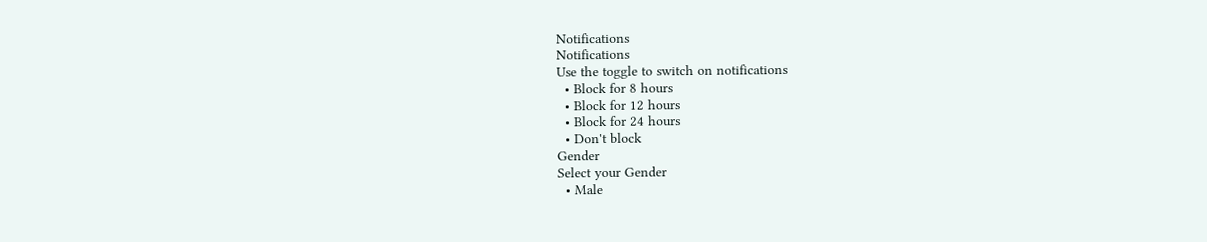Notifications
Notifications
Use the toggle to switch on notifications
  • Block for 8 hours
  • Block for 12 hours
  • Block for 24 hours
  • Don't block
Gender
Select your Gender
  • Male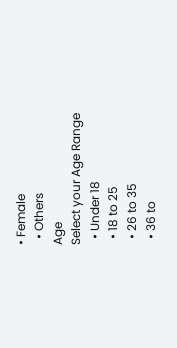• Female
  • Others
Age
Select your Age Range
  • Under 18
  • 18 to 25
  • 26 to 35
  • 36 to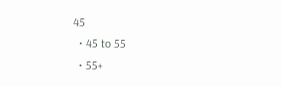45
  • 45 to 55
  • 55+